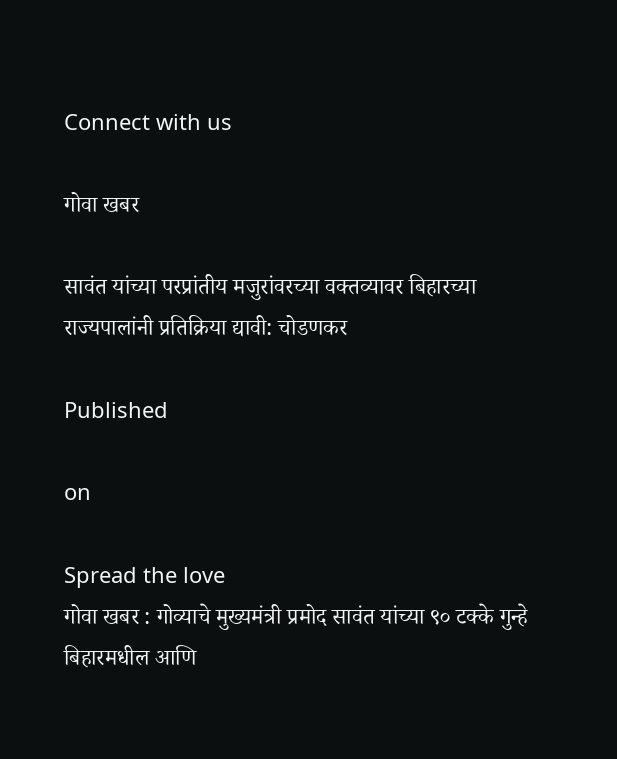Connect with us

गोवा खबर

सावंत यांच्या परप्रांतीय मजुरांवरच्या वक्तव्यावर बिहारच्या राज्यपालांनी प्रतिक्रिया द्यावी: चोडणकर

Published

on

Spread the love
गोवा खबर : गोव्याचे मुख्यमंत्री प्रमोद सावंत यांच्या ९० टक्के गुन्हे बिहारमधील आणि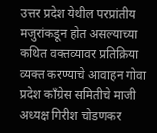उत्तर प्रदेश येथील परप्रांतीय मजुरांकडून होत असल्याच्या कथित वक्तव्यावर प्रतिक्रिया व्यक्त करण्याचे आवाहन गोवा प्रदेश काँग्रेस समितीचे माजी अध्यक्ष गिरीश चोडणकर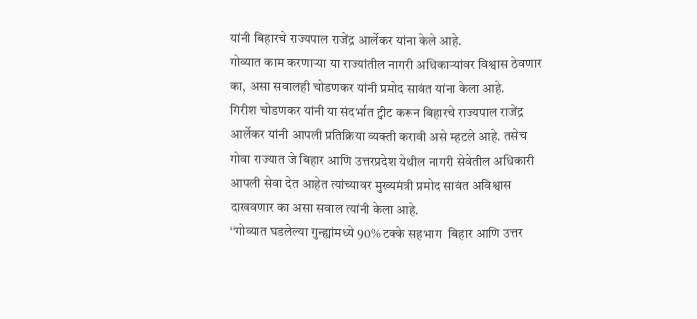यांनी बिहारचे राज्यपाल राजेंद्र आर्लेकर यांना केले आहे.
गोव्यात काम करणाऱ्या या राज्यांतील नागरी अधिकाऱ्यांवर विश्वास ठेवणार का, असा सवालही चोडणकर यांनी प्रमोद सावंत यांना केला आहे.
गिरीश चोडणकर यांनी या संदर्भात ट्वीट करून बिहारचे राज्यपाल राजेंद्र आर्लेकर यांनी आपली प्रतिक्रिया व्यक्ती करावी असे म्हटले आहे. तसेच गोवा राज्यात जे बिहार आणि उत्तरप्रदेश येथील नागरी सेवेतील अधिकारी आपली सेवा देत आहेत त्यांच्यावर मुख्यमंत्री प्रमोद सावंत अविश्वास दाखवणार का असा सवाल त्यांनी केला आहे.
‘‘गोव्यात घडलेल्या गुन्ह्यांमध्ये 90% टक्के सहभाग  बिहार आणि उत्तर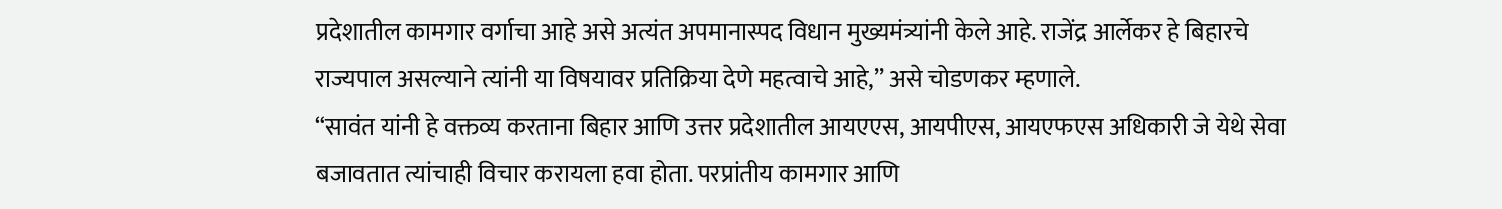प्रदेशातील कामगार वर्गाचा आहे असे अत्यंत अपमानास्पद विधान मुख्यमंत्र्यांनी केले आहे. राजेंद्र आर्लेकर हे बिहारचे राज्यपाल असल्याने त्यांनी या विषयावर प्रतिक्रिया देणे महत्वाचे आहे,’’ असे चोडणकर म्हणाले.
“सावंत यांनी हे वक्तव्य करताना बिहार आणि उत्तर प्रदेशातील आयएएस, आयपीएस, आयएफएस अधिकारी जे येथे सेवा बजावतात त्यांचाही विचार करायला हवा होता. परप्रांतीय कामगार आणि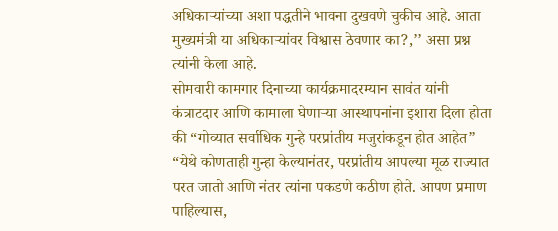अधिकाऱ्यांच्या अशा पद्धतीने भावना दुखवणे चुकीच आहे. आता मुख्यमंत्री या अधिकाऱ्यांवर विश्वास ठेवणार का?,’’ असा प्रश्न त्यांनी केला आहे.
सोमवारी कामगार दिनाच्या कार्यक्रमादरम्यान सावंत यांनी कंत्राटदार आणि कामाला घेणाऱ्या आस्थापनांना इशारा दिला होता की “गोव्यात सर्वाधिक गुन्हे परप्रांतीय मजुरांकडून होत आहेत”
“येथे कोणताही गुन्हा केल्यानंतर, परप्रांतीय आपल्या मूळ राज्यात परत जातो आणि नंतर त्यांना पकडणे कठीण होते. आपण प्रमाण पाहिल्यास,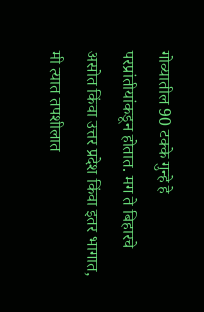गोव्यातील 90 टक्के गुन्हे हे परप्रांतीयांकडून होतात. मग ते बिहारचे असोत किंवा उत्तर प्रदेश किंवा इतर भागात, मी त्यात तपशीलात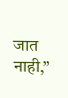जात नाही,”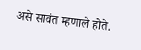असे सावंत म्हणाले होते.